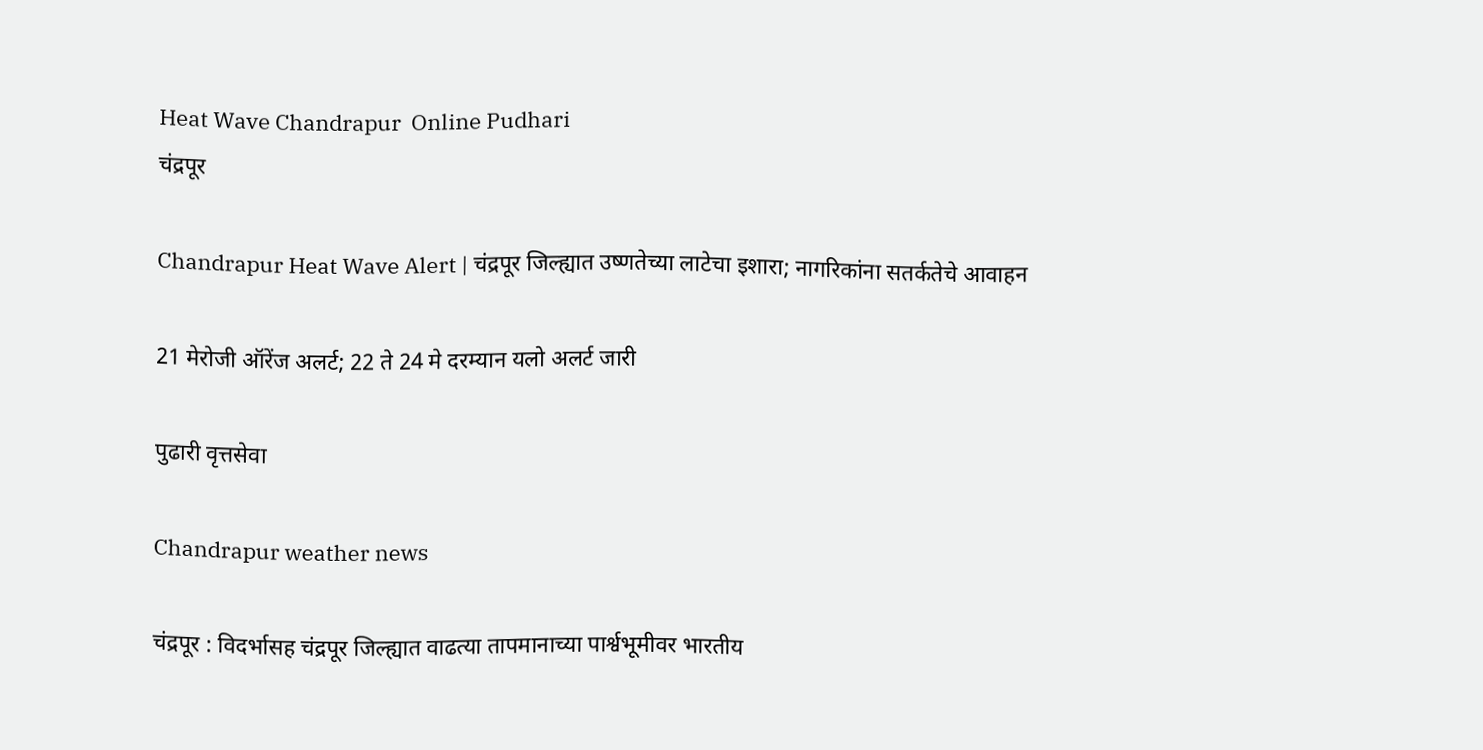Heat Wave Chandrapur  Online Pudhari
चंद्रपूर

Chandrapur Heat Wave Alert | चंद्रपूर जिल्ह्यात उष्णतेच्या लाटेचा इशारा; नागरिकांना सतर्कतेचे आवाहन

21 मेरोजी ऑरेंज अलर्ट; 22 ते 24 मे दरम्यान यलो अलर्ट जारी

पुढारी वृत्तसेवा

Chandrapur weather news

चंद्रपूर : विदर्भासह चंद्रपूर जिल्ह्यात वाढत्या तापमानाच्या पार्श्वभूमीवर भारतीय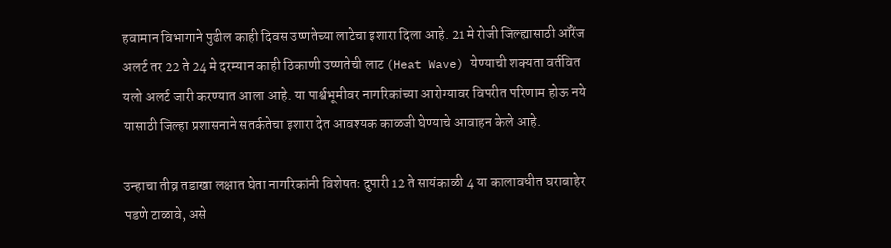हवामान विभागाने पुढील काही दिवस उष्णतेच्या लाटेचा इशारा दिला आहे. 21 मे रोजी जिल्ह्यासाठी ऑरेंज अलर्ट तर 22 ते 24 मे दरम्यान काही ठिकाणी उष्णतेची लाट (Heat Wave) येण्याची शक्यता वर्तवित यलो अलर्ट जारी करण्यात आला आहे. या पार्श्वभूमीवर नागरिकांच्या आरोग्यावर विपरीत परिणाम होऊ नये यासाठी जिल्हा प्रशासनाने सतर्कतेचा इशारा देत आवश्यक काळजी घेण्याचे आवाहन केले आहे.

उन्हाचा तीव्र तडाखा लक्षात घेता नागरिकांनी विशेषतः दुपारी 12 ते सायंकाळी 4 या कालावधीत घराबाहेर पडणे टाळावे, असे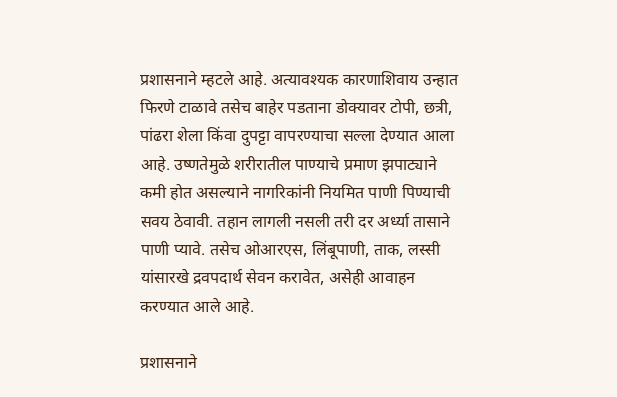प्रशासनाने म्हटले आहे. अत्यावश्यक कारणाशिवाय उन्हात फिरणे टाळावे तसेच बाहेर पडताना डोक्यावर टोपी, छत्री, पांढरा शेला किंवा दुपट्टा वापरण्याचा सल्ला देण्यात आला आहे. उष्णतेमुळे शरीरातील पाण्याचे प्रमाण झपाट्याने कमी होत असल्याने नागरिकांनी नियमित पाणी पिण्याची सवय ठेवावी. तहान लागली नसली तरी दर अर्ध्या तासाने पाणी प्यावे. तसेच ओआरएस, लिंबूपाणी, ताक, लस्सी यांसारखे द्रवपदार्थ सेवन करावेत, असेही आवाहन करण्यात आले आहे.

प्रशासनाने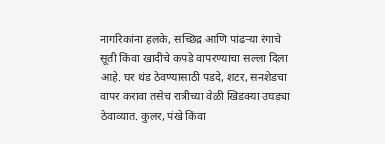नागरिकांना हलके, सच्छिद्र आणि पांढऱ्या रंगाचे सूती किंवा खादीचे कपडे वापरण्याचा सल्ला दिला आहे. घर थंड ठेवण्यासाठी पडदे, शटर, सनशेडचा वापर करावा तसेच रात्रीच्या वेळी खिडक्या उघड्या ठेवाव्यात. कुलर, पंखे किंवा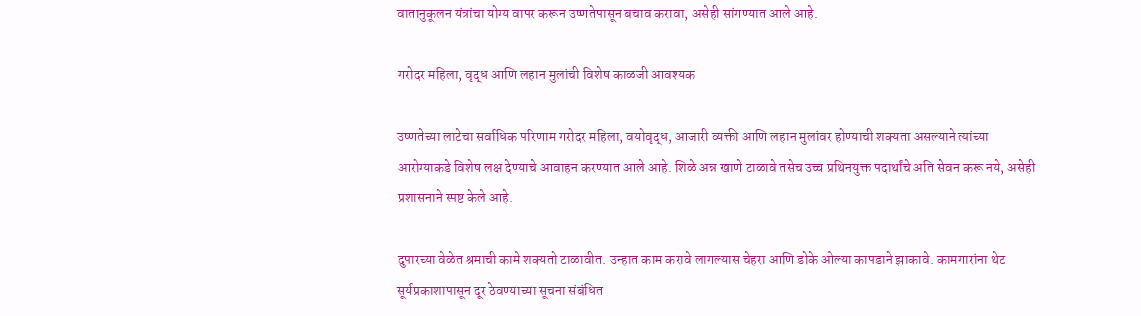वातानुकूलन यंत्रांचा योग्य वापर करून उष्णतेपासून बचाव करावा, असेही सांगण्यात आले आहे.

गरोदर महिला, वृद्ध आणि लहान मुलांची विशेष काळजी आवश्यक

उष्णतेच्या लाटेचा सर्वाधिक परिणाम गरोदर महिला, वयोवृद्ध, आजारी व्यक्ती आणि लहान मुलांवर होण्याची शक्यता असल्याने त्यांच्या आरोग्याकडे विशेष लक्ष देण्याचे आवाहन करण्यात आले आहे. शिळे अन्न खाणे टाळावे तसेच उच्च प्रथिनयुक्त पदार्थांचे अति सेवन करू नये, असेही प्रशासनाने स्पष्ट केले आहे.

दुपारच्या वेळेत श्रमाची कामे शक्यतो टाळावीत. उन्हात काम करावे लागल्यास चेहरा आणि डोके ओल्या कापडाने झाकावे. कामगारांना थेट सूर्यप्रकाशापासून दूर ठेवण्याच्या सूचना संबंधित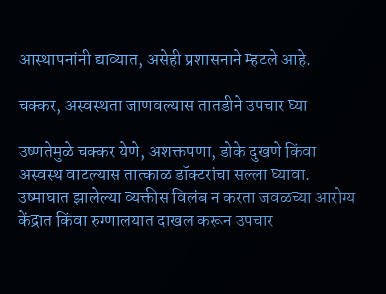आस्थापनांनी द्याव्यात, असेही प्रशासनाने म्हटले आहे.

चक्कर, अस्वस्थता जाणवल्यास तातडीने उपचार घ्या

उष्णतेमुळे चक्कर येणे, अशक्तपणा, डोके दुखणे किंवा अस्वस्थ वाटल्यास तात्काळ डॉक्टरांचा सल्ला घ्यावा. उष्माघात झालेल्या व्यक्तीस विलंब न करता जवळच्या आरोग्य केंद्रात किंवा रुग्णालयात दाखल करून उपचार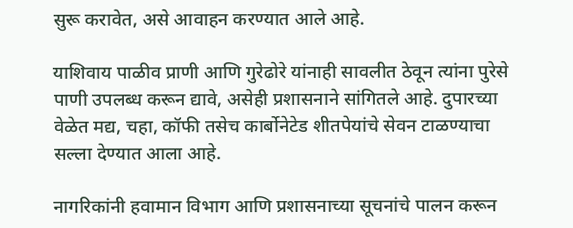सुरू करावेत, असे आवाहन करण्यात आले आहे.

याशिवाय पाळीव प्राणी आणि गुरेढोरे यांनाही सावलीत ठेवून त्यांना पुरेसे पाणी उपलब्ध करून द्यावे, असेही प्रशासनाने सांगितले आहे. दुपारच्या वेळेत मद्य, चहा, कॉफी तसेच कार्बोनेटेड शीतपेयांचे सेवन टाळण्याचा सल्ला देण्यात आला आहे.

नागरिकांनी हवामान विभाग आणि प्रशासनाच्या सूचनांचे पालन करून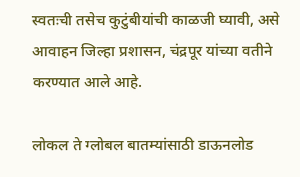स्वतःची तसेच कुटुंबीयांची काळजी घ्यावी, असे आवाहन जिल्हा प्रशासन, चंद्रपूर यांच्या वतीने करण्यात आले आहे.

लोकल ते ग्लोबल बातम्यांसाठी डाऊनलोड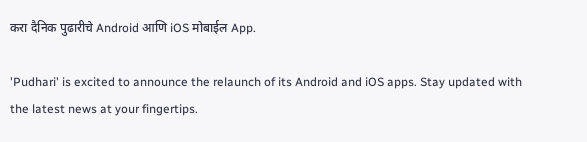करा दैनिक पुढारीचे Android आणि iOS मोबाईल App.

'Pudhari' is excited to announce the relaunch of its Android and iOS apps. Stay updated with the latest news at your fingertips.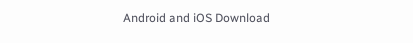Android and iOS Download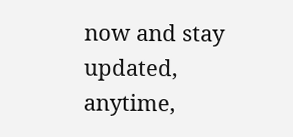now and stay updated, anytime,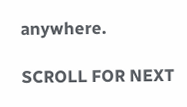anywhere.

SCROLL FOR NEXT